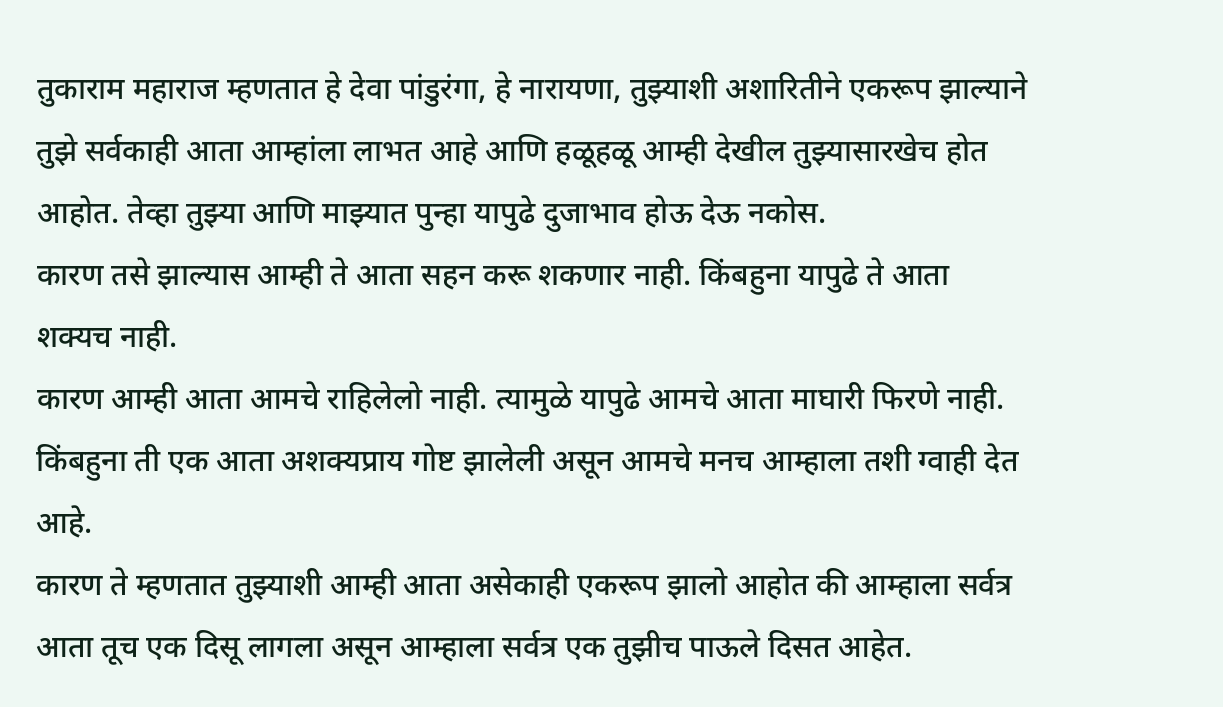तुकाराम महाराज म्हणतात हे देवा पांडुरंगा, हे नारायणा, तुझ्याशी अशारितीने एकरूप झाल्याने तुझे सर्वकाही आता आम्हांला लाभत आहे आणि हळूहळू आम्ही देखील तुझ्यासारखेच होत आहोत. तेव्हा तुझ्या आणि माझ्यात पुन्हा यापुढे दुजाभाव होऊ देऊ नकोस.
कारण तसे झाल्यास आम्ही ते आता सहन करू शकणार नाही. किंबहुना यापुढे ते आता शक्यच नाही.
कारण आम्ही आता आमचे राहिलेलो नाही. त्यामुळे यापुढे आमचे आता माघारी फिरणे नाही. किंबहुना ती एक आता अशक्यप्राय गोष्ट झालेली असून आमचे मनच आम्हाला तशी ग्वाही देत आहे.
कारण ते म्हणतात तुझ्याशी आम्ही आता असेकाही एकरूप झालो आहोत की आम्हाला सर्वत्र आता तूच एक दिसू लागला असून आम्हाला सर्वत्र एक तुझीच पाऊले दिसत आहेत.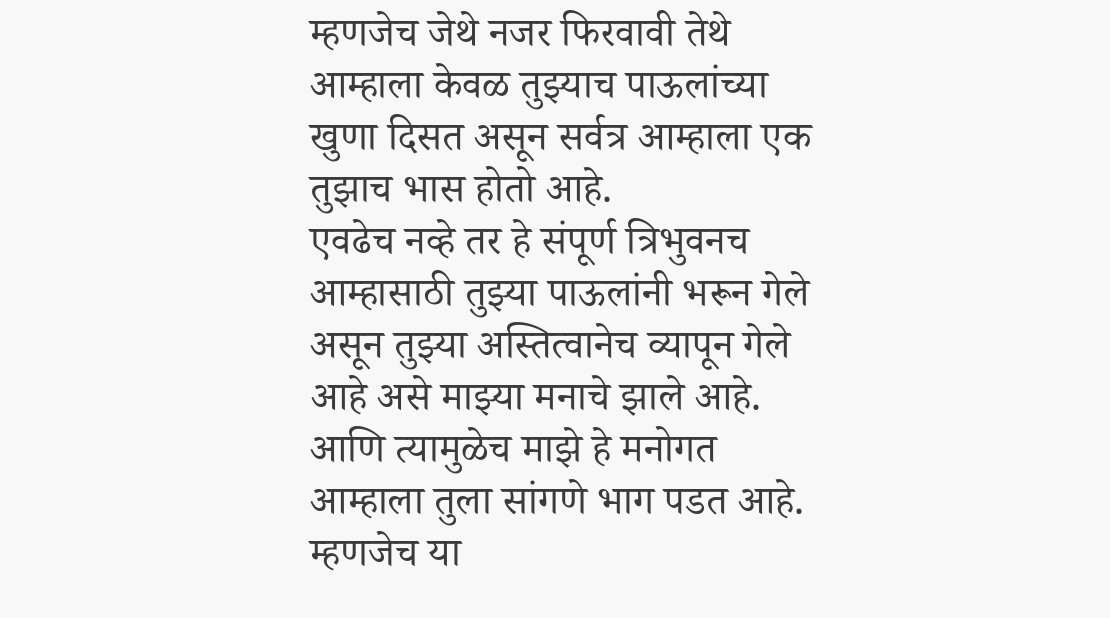म्हणजेच जेथे नजर फिरवावी तेथे आम्हाला केवळ तुझ्याच पाऊलांच्या खुणा दिसत असून सर्वत्र आम्हाला एक तुझाच भास होतो आहे.
एवढेच नव्हे तर हे संपूर्ण त्रिभुवनच आम्हासाठी तुझ्या पाऊलांनी भरून गेले असून तुझ्या अस्तित्वानेच व्यापून गेले आहे असे माझ्या मनाचे झाले आहे. आणि त्यामुळेच माझे हे मनोगत आम्हाला तुला सांगणे भाग पडत आहे.
म्हणजेच या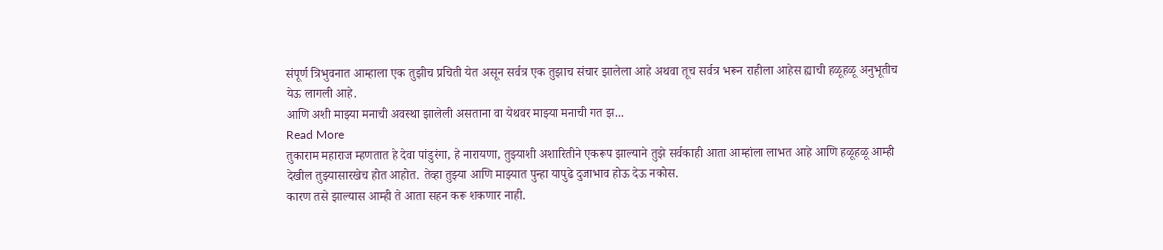संपूर्ण त्रिभुवनात आम्हाला एक तुझीच प्रचिती येत असून सर्वत्र एक तुझाच संचार झालेला आहे अथवा तूच सर्वत्र भरून राहीला आहेस ह्याची हळूहळू अनुभूतीच येऊ लागली आहे.
आणि अशी माझ्या मनाची अवस्था झालेली असताना वा येथवर माझ्या मनाची गत झ...
Read More
तुकाराम महाराज म्हणतात हे देवा पांडुरंगा, हे नारायणा, तुझ्याशी अशारितीने एकरूप झाल्याने तुझे सर्वकाही आता आम्हांला लाभत आहे आणि हळूहळू आम्ही देखील तुझ्यासारखेच होत आहोत. तेव्हा तुझ्या आणि माझ्यात पुन्हा यापुढे दुजाभाव होऊ देऊ नकोस.
कारण तसे झाल्यास आम्ही ते आता सहन करू शकणार नाही.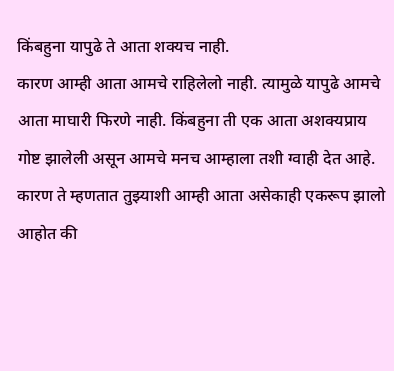किंबहुना यापुढे ते आता शक्यच नाही.
कारण आम्ही आता आमचे राहिलेलो नाही. त्यामुळे यापुढे आमचे आता माघारी फिरणे नाही. किंबहुना ती एक आता अशक्यप्राय गोष्ट झालेली असून आमचे मनच आम्हाला तशी ग्वाही देत आहे.
कारण ते म्हणतात तुझ्याशी आम्ही आता असेकाही एकरूप झालो आहोत की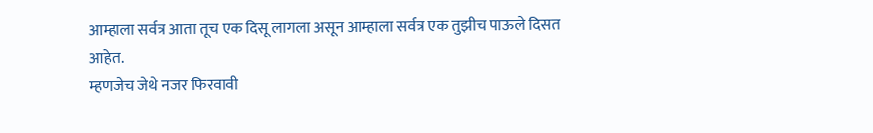आम्हाला सर्वत्र आता तूच एक दिसू लागला असून आम्हाला सर्वत्र एक तुझीच पाऊले दिसत आहेत.
म्हणजेच जेथे नजर फिरवावी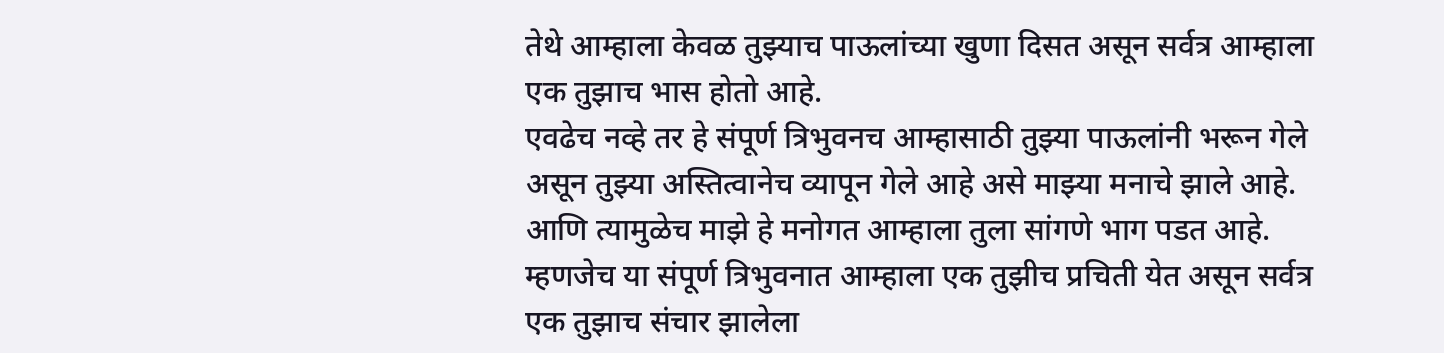तेथे आम्हाला केवळ तुझ्याच पाऊलांच्या खुणा दिसत असून सर्वत्र आम्हाला एक तुझाच भास होतो आहे.
एवढेच नव्हे तर हे संपूर्ण त्रिभुवनच आम्हासाठी तुझ्या पाऊलांनी भरून गेले असून तुझ्या अस्तित्वानेच व्यापून गेले आहे असे माझ्या मनाचे झाले आहे. आणि त्यामुळेच माझे हे मनोगत आम्हाला तुला सांगणे भाग पडत आहे.
म्हणजेच या संपूर्ण त्रिभुवनात आम्हाला एक तुझीच प्रचिती येत असून सर्वत्र एक तुझाच संचार झालेला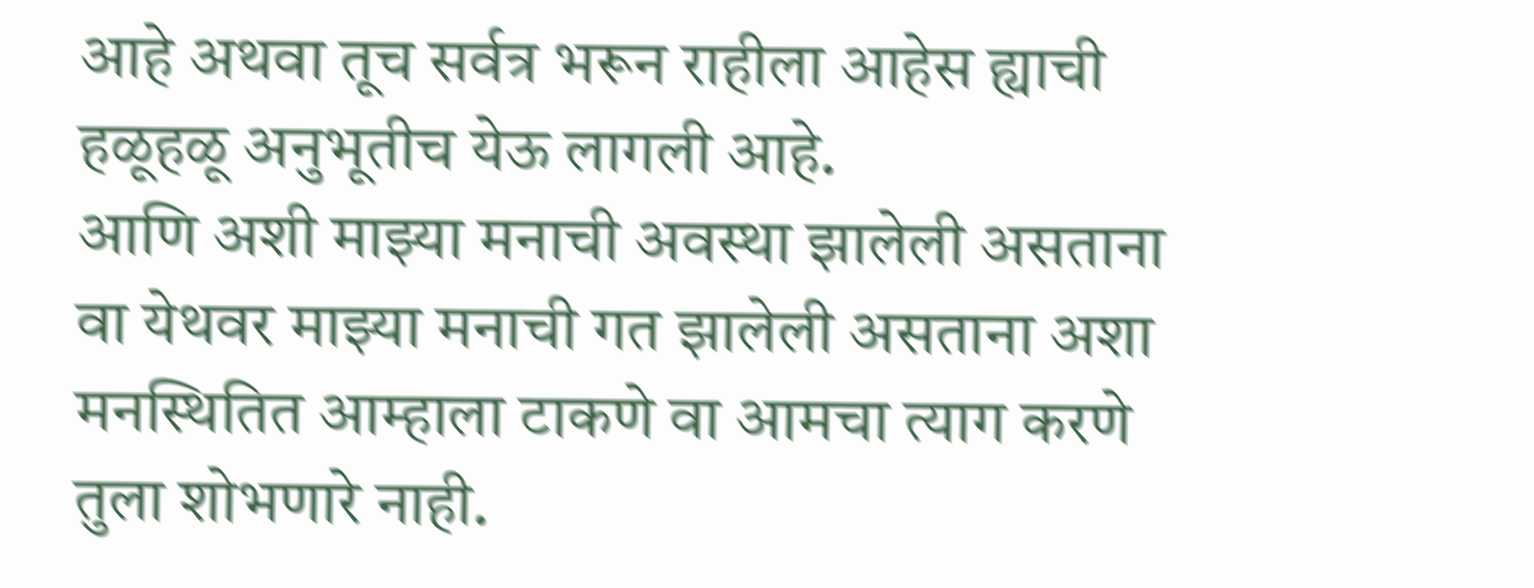आहे अथवा तूच सर्वत्र भरून राहीला आहेस ह्याची हळूहळू अनुभूतीच येऊ लागली आहे.
आणि अशी माझ्या मनाची अवस्था झालेली असताना वा येथवर माझ्या मनाची गत झालेली असताना अशा मनस्थितित आम्हाला टाकणे वा आमचा त्याग करणे तुला शोभणारे नाही.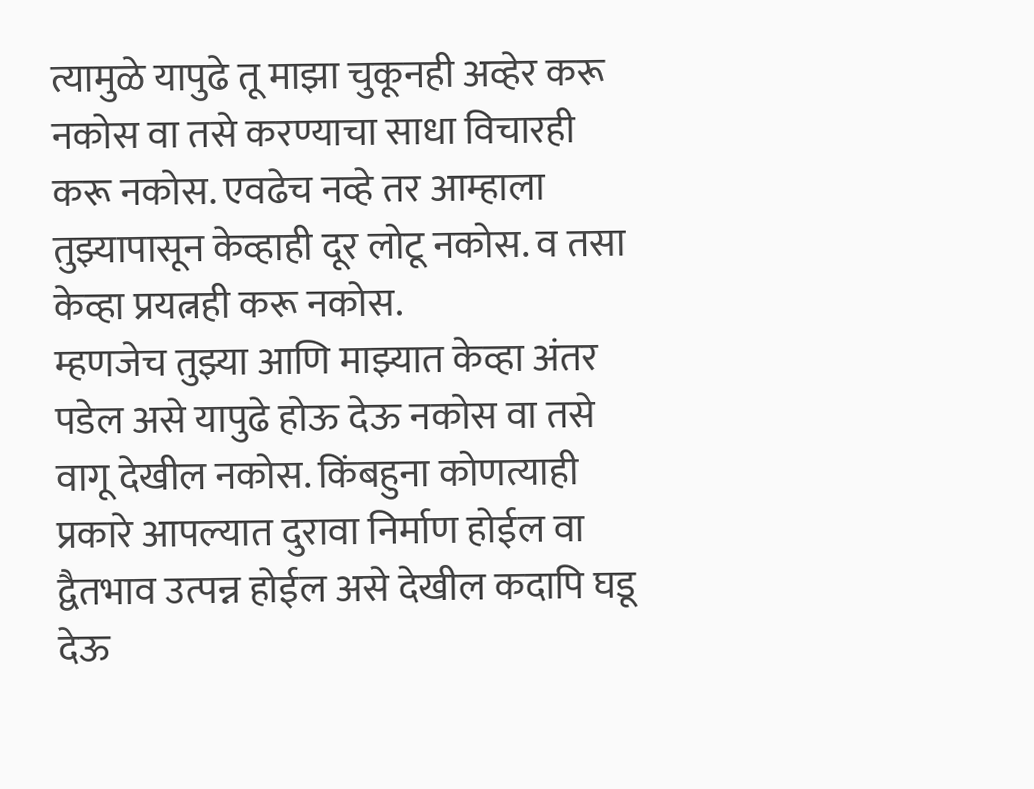त्यामुळे यापुढे तू माझा चुकूनही अव्हेर करू नकोस वा तसे करण्याचा साधा विचारही करू नकोस. एवढेच नव्हे तर आम्हाला तुझ्यापासून केव्हाही दूर लोटू नकोस. व तसा केव्हा प्रयत्नही करू नकोस.
म्हणजेच तुझ्या आणि माझ्यात केव्हा अंतर पडेल असे यापुढे होऊ देऊ नकोस वा तसे वागू देखील नकोस. किंबहुना कोणत्याही प्रकारे आपल्यात दुरावा निर्माण होईल वा द्वैतभाव उत्पन्न होईल असे देखील कदापि घडू देऊ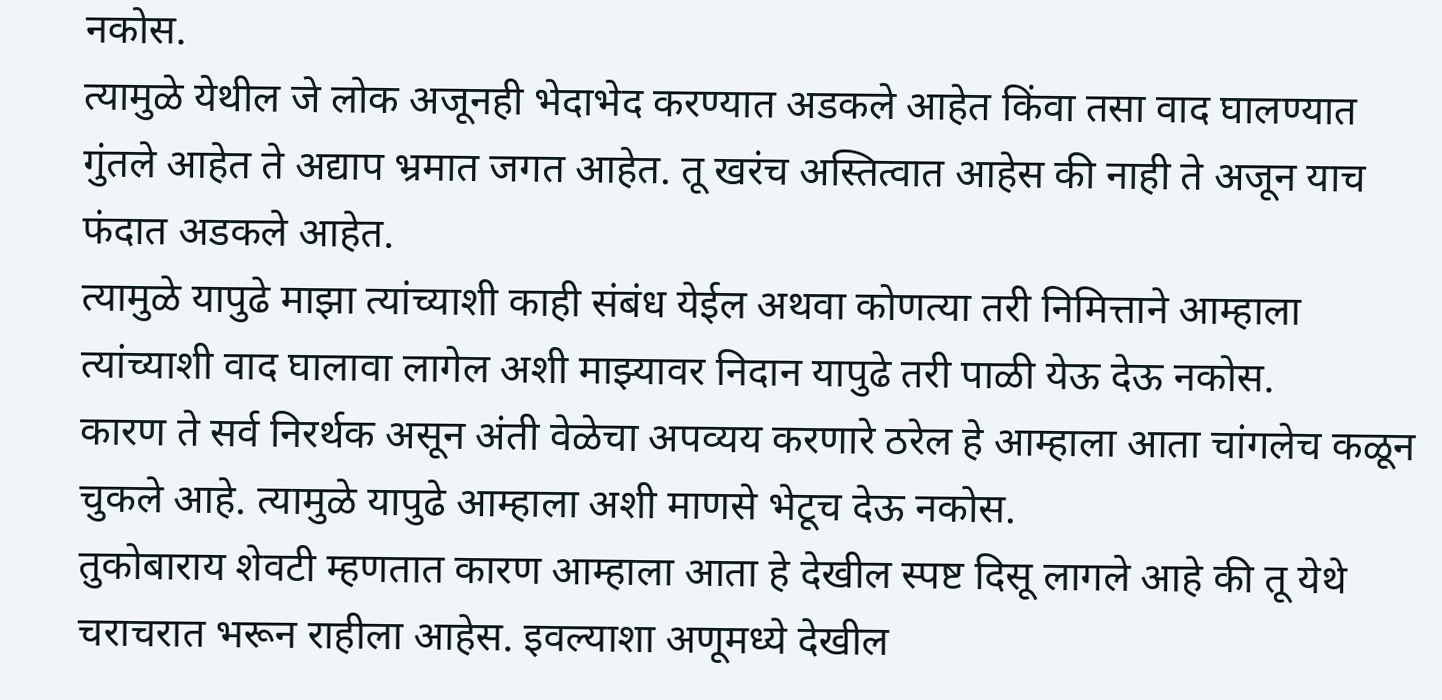नकोस.
त्यामुळे येथील जे लोक अजूनही भेदाभेद करण्यात अडकले आहेत किंवा तसा वाद घालण्यात गुंतले आहेत ते अद्याप भ्रमात जगत आहेत. तू खरंच अस्तित्वात आहेस की नाही ते अजून याच फंदात अडकले आहेत.
त्यामुळे यापुढे माझा त्यांच्याशी काही संबंध येईल अथवा कोणत्या तरी निमित्ताने आम्हाला त्यांच्याशी वाद घालावा लागेल अशी माझ्यावर निदान यापुढे तरी पाळी येऊ देऊ नकोस.
कारण ते सर्व निरर्थक असून अंती वेळेचा अपव्यय करणारे ठरेल हे आम्हाला आता चांगलेच कळून चुकले आहे. त्यामुळे यापुढे आम्हाला अशी माणसे भेटूच देऊ नकोस.
तुकोबाराय शेवटी म्हणतात कारण आम्हाला आता हे देखील स्पष्ट दिसू लागले आहे की तू येथे चराचरात भरून राहीला आहेस. इवल्याशा अणूमध्ये देखील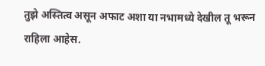तुझे अस्तित्व असून अफाट अशा या नभामध्ये देखील तू भरून राहिला आहेस.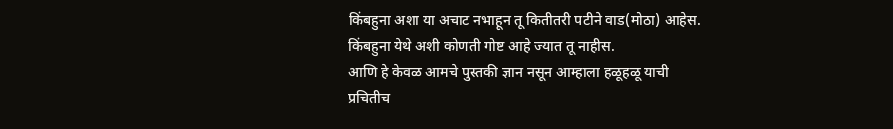किंबहुना अशा या अचाट नभाहून तू कितीतरी पटीने वाड(मोठा) आहेस. किंबहुना येथे अशी कोणती गोष्ट आहे ज्यात तू नाहीस.
आणि हे केवळ आमचे पुस्तकी ज्ञान नसून आम्हाला हळूहळू याची प्रचितीच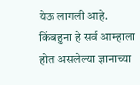येऊ लागली आहे.
किंबहुना हे सर्व आम्हाला होत असलेल्या ज्ञानाच्या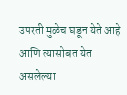उपरती मुळेच घडून येते आहे आणि त्यासोबत येत असलेल्या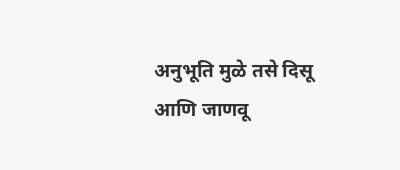अनुभूति मुळे तसे दिसू आणि जाणवू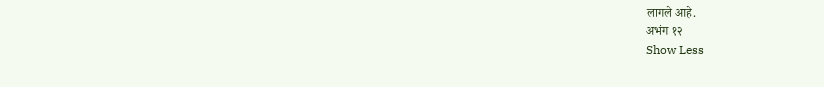लागले आहे.
अभंग १२
Show Less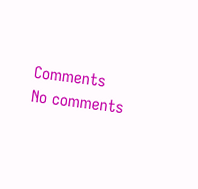Comments
No comments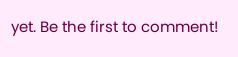yet. Be the first to comment!